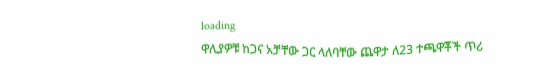loading
ዋሊያዎቹ ከጋና አቻቸው ጋር ላለባቸው ጨዋታ ለ23 ተጫዋቾች ጥሪ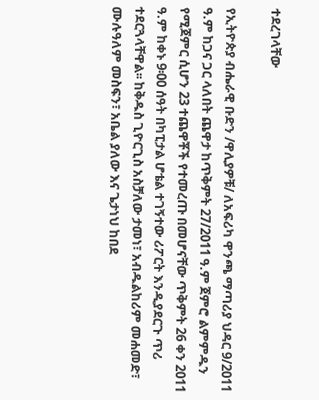ተደረገላቸው

የኢትዮጵያ ብሔራዊ ቡድን /ዋሊያዎቹ/ ለአፍሪካ ዋንጫ ማጣሪያ ህዳር 9/2011 ዓ.ም ከጋና ጋር ላለበት ጨዋታ ከጥቅምት 27/2011 ዓ.ም ጀምሮ ልምምዱን የሚጀምር ሲሆን 23 ተጨዋቾች የተመረጡ በመሆናቸው ጥቅምት 26 ቀን 2011 ዓ.ም ከቀኑ 9፡00 ሰዓት በካፒታል ሆቴል ተገኝተው ሪፖርት እንዲያደርጉ ጥሪ ተደርጓላቸዋል፡፡ ከቅዱስ ጊዮርጊስ አስቻለው ታመነ፣ አብዱልከሪም መሐመድ፣ ሙሉዓለም መስፍን፣ አቤል ያለው እና ጌታነህ ከበደ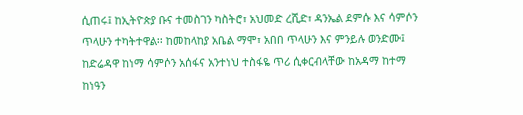ሲጠሩ፤ ከኢትዮጵያ ቡና ተመስገን ካስትሮ፣ አህመድ ረሺድ፣ ዳንኤል ደምሱ እና ሳምሶን ጥላሁን ተካትተዋል፡፡ ከመከላከያ አቤል ማሞ፣ አበበ ጥላሁን እና ምንይሉ ወንድሙ፤ ከድሬዳዋ ከነማ ሳምሶን አሰፋና አንተነህ ተስፋዬ ጥሪ ሲቀርብላቸው ከአዳማ ከተማ ከነዓን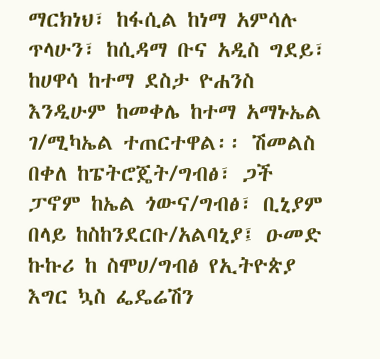ማርክነህ፣ ከፋሲል ከነማ አምሳሉ ጥላሁን፣ ከሲዳማ ቡና አዲስ ግደይ፣ ከሀዋሳ ከተማ ደስታ ዮሐንስ እንዲሁም ከመቀሌ ከተማ አማኑኤል ገ/ሚካኤል ተጠርተዋል፡፡ ሽመልስ በቀለ ከፔትሮጄት/ግብፅ፣ ጋች ፓኖም ከኤል ጎውና/ግብፅ፣ ቢኒያም በላይ ከስከንደርቡ/አልባኒያ፤ ዑመድ ኩኩሪ ከ ስሞሀ/ግብፅ የኢትዮጵያ እግር ኳስ ፌዴሬሽን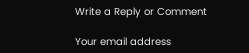Write a Reply or Comment

Your email address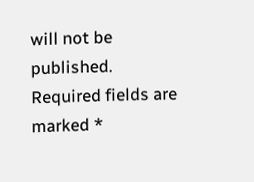will not be published. Required fields are marked *